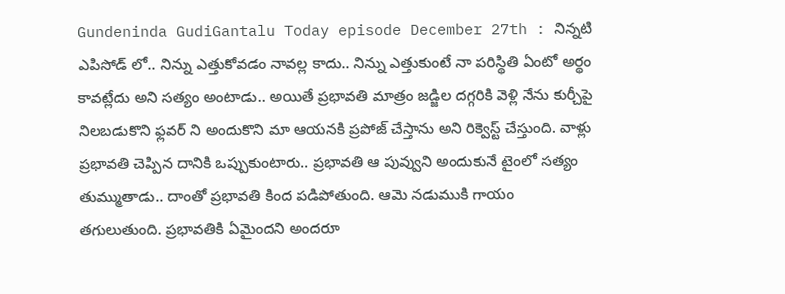Gundeninda GudiGantalu Today episode December 27th : నిన్నటి ఎపిసోడ్ లో.. నిన్ను ఎత్తుకోవడం నావల్ల కాదు.. నిన్ను ఎత్తుకుంటే నా పరిస్థితి ఏంటో అర్థం కావట్లేదు అని సత్యం అంటాడు.. అయితే ప్రభావతి మాత్రం జడ్జిల దగ్గరికి వెళ్లి నేను కుర్చీపై నిలబడుకొని ఫ్లవర్ ని అందుకొని మా ఆయనకి ప్రపోజ్ చేస్తాను అని రిక్వెస్ట్ చేస్తుంది. వాళ్లు ప్రభావతి చెప్పిన దానికి ఒప్పుకుంటారు.. ప్రభావతి ఆ పువ్వుని అందుకునే టైంలో సత్యం తుమ్ముతాడు.. దాంతో ప్రభావతి కింద పడిపోతుంది. ఆమె నడుముకి గాయం తగులుతుంది. ప్రభావతికి ఏమైందని అందరూ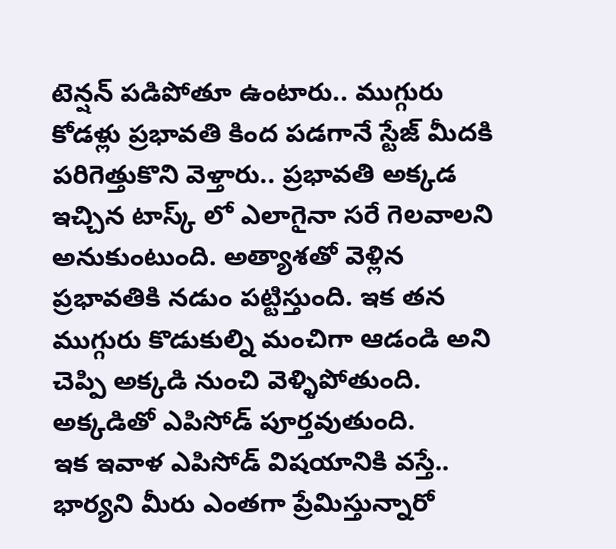టెన్షన్ పడిపోతూ ఉంటారు.. ముగ్గురు కోడళ్లు ప్రభావతి కింద పడగానే స్టేజ్ మీదకి పరిగెత్తుకొని వెళ్తారు.. ప్రభావతి అక్కడ ఇచ్చిన టాస్క్ లో ఎలాగైనా సరే గెలవాలని అనుకుంటుంది. అత్యాశతో వెళ్లిన ప్రభావతికి నడుం పట్టిస్తుంది. ఇక తన ముగ్గురు కొడుకుల్ని మంచిగా ఆడండి అని చెప్పి అక్కడి నుంచి వెళ్ళిపోతుంది. అక్కడితో ఎపిసోడ్ పూర్తవుతుంది.
ఇక ఇవాళ ఎపిసోడ్ విషయానికి వస్తే.. భార్యని మీరు ఎంతగా ప్రేమిస్తున్నారో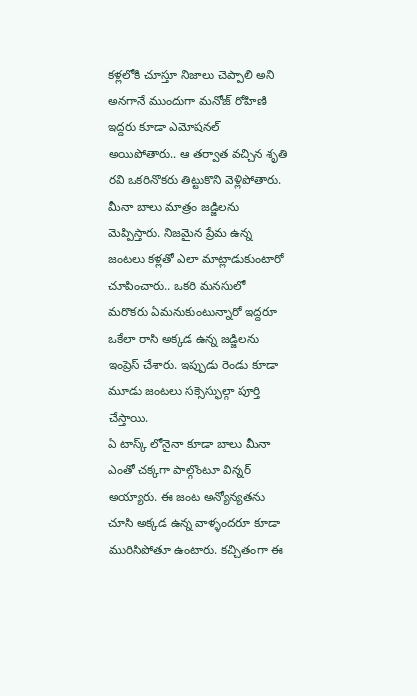కళ్లలోకి చూస్తూ నిజాలు చెప్పాలి అని అనగానే ముందుగా మనోజ్ రోహిణి ఇద్దరు కూడా ఎమోషనల్ అయిపోతారు.. ఆ తర్వాత వచ్చిన శృతి రవి ఒకరినొకరు తిట్టుకొని వెళ్లిపోతారు. మీనా బాలు మాత్రం జడ్జిలను మెప్పిస్తారు. నిజమైన ప్రేమ ఉన్న జంటలు కళ్లతో ఎలా మాట్లాడుకుంటారో చూపించారు.. ఒకరి మనసులో మరొకరు ఏమనుకుంటున్నారో ఇద్దరూ ఒకేలా రాసి అక్కడ ఉన్న జడ్జిలను ఇంప్రెస్ చేశారు. ఇప్పుడు రెండు కూడా మూడు జంటలు సక్సెస్ఫుల్గా పూర్తి చేస్తాయి.
ఏ టాస్క్ లోనైనా కూడా బాలు మీనా ఎంతో చక్కగా పాల్గొంటూ విన్నర్ అయ్యారు. ఈ జంట అన్యోన్యతను చూసి అక్కడ ఉన్న వాళ్ళందరూ కూడా మురిసిపోతూ ఉంటారు. కచ్చితంగా ఈ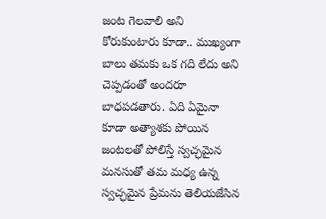జంట గెలవాలి అని కోరుకుంటారు కూడా.. ముఖ్యంగా బాలు తమకు ఒక గది లేదు అని చెప్పడంతో అందరూ బాధపడతారు. ఏది ఏమైనా కూడా అత్యాశకు పోయిన జంటలతో పోలిస్తే స్వచ్ఛమైన మనసుతో తమ మధ్య ఉన్న స్వచ్ఛమైన ప్రేమను తెలియజేసిన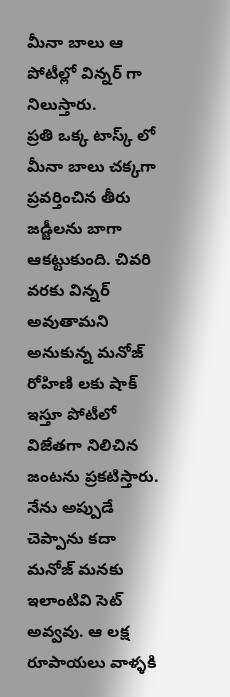మీనా బాలు ఆ పోటీల్లో విన్నర్ గా నిలుస్తారు.
ప్రతి ఒక్క టాస్క్ లో మీనా బాలు చక్కగా ప్రవర్తించిన తీరు జడ్జీలను బాగా ఆకట్టుకుంది. చివరి వరకు విన్నర్ అవుతామని అనుకున్న మనోజ్ రోహిణి లకు షాక్ ఇస్తూ పోటీలో విజేతగా నిలిచిన జంటను ప్రకటిస్తారు. నేను అప్పుడే చెప్పాను కదా మనోజ్ మనకు ఇలాంటివి సెట్ అవ్వవు. ఆ లక్ష రూపాయలు వాళ్ళకి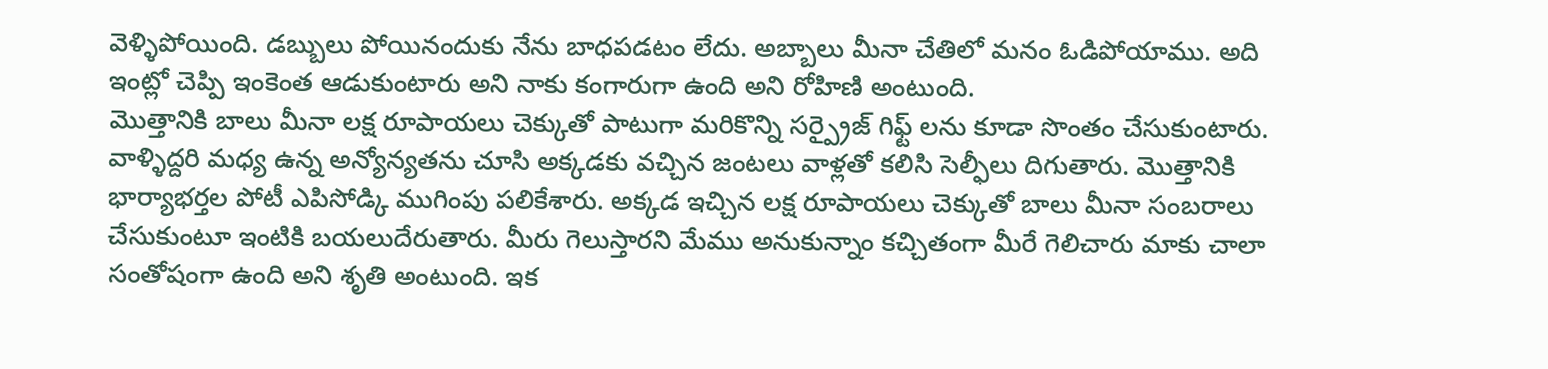వెళ్ళిపోయింది. డబ్బులు పోయినందుకు నేను బాధపడటం లేదు. అబ్బాలు మీనా చేతిలో మనం ఓడిపోయాము. అది ఇంట్లో చెప్పి ఇంకెంత ఆడుకుంటారు అని నాకు కంగారుగా ఉంది అని రోహిణి అంటుంది.
మొత్తానికి బాలు మీనా లక్ష రూపాయలు చెక్కుతో పాటుగా మరికొన్ని సర్ప్రైజ్ గిఫ్ట్ లను కూడా సొంతం చేసుకుంటారు. వాళ్ళిద్దరి మధ్య ఉన్న అన్యోన్యతను చూసి అక్కడకు వచ్చిన జంటలు వాళ్లతో కలిసి సెల్ఫీలు దిగుతారు. మొత్తానికి భార్యాభర్తల పోటీ ఎపిసోడ్కి ముగింపు పలికేశారు. అక్కడ ఇచ్చిన లక్ష రూపాయలు చెక్కుతో బాలు మీనా సంబరాలు చేసుకుంటూ ఇంటికి బయలుదేరుతారు. మీరు గెలుస్తారని మేము అనుకున్నాం కచ్చితంగా మీరే గెలిచారు మాకు చాలా సంతోషంగా ఉంది అని శృతి అంటుంది. ఇక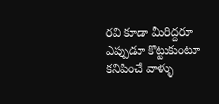రవి కూడా మీరిద్దరూ ఎప్పుడూ కొట్టుకుంటూ కనిపించే వాళ్ళు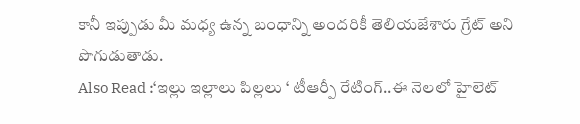కానీ ఇప్పుడు మీ మధ్య ఉన్న బంధాన్ని అందరికీ తెలియజేశారు గ్రేట్ అని పొగుడుతాడు.
Also Read :‘ఇల్లు ఇల్లాలు పిల్లలు ‘ టీఆర్పీ రేటింగ్..ఈ నెలలో హైలెట్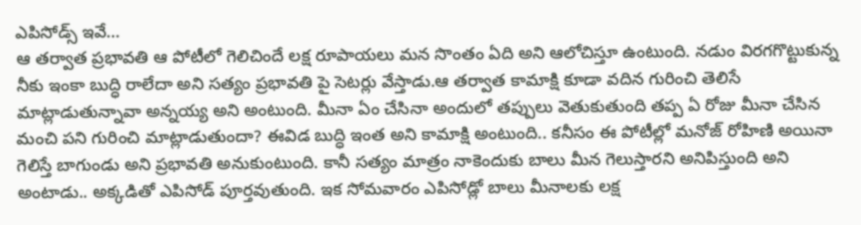ఎపిసోడ్స్ ఇవే…
ఆ తర్వాత ప్రభావతి ఆ పోటీలో గెలిచిందే లక్ష రూపాయలు మన సొంతం ఏది అని ఆలోచిస్తూ ఉంటుంది. నడుం విరగగొట్టుకున్న నీకు ఇంకా బుద్ధి రాలేదా అని సత్యం ప్రభావతి పై సెటర్లు వేస్తాడు.ఆ తర్వాత కామాక్షి కూడా వదిన గురించి తెలిసే మాట్లాడుతున్నావా అన్నయ్య అని అంటుంది. మీనా ఏం చేసినా అందులో తప్పులు వెతుకుతుంది తప్ప ఏ రోజు మీనా చేసిన మంచి పని గురించి మాట్లాడుతుందా? ఈవిడ బుద్ధి ఇంత అని కామాక్షి అంటుంది.. కనీసం ఈ పోటీల్లో మనోజ్ రోహిణి అయినా గెలిస్తే బాగుండు అని ప్రభావతి అనుకుంటుంది. కానీ సత్యం మాత్రం నాకెందుకు బాలు మీన గెలుస్తారని అనిపిస్తుంది అని అంటాడు.. అక్కడితో ఎపిసోడ్ పూర్తవుతుంది. ఇక సోమవారం ఎపిసోడ్లో బాలు మీనాలకు లక్ష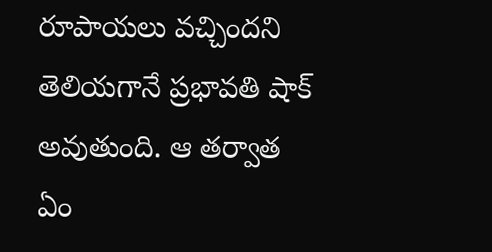రూపాయలు వచ్చిందని తెలియగానే ప్రభావతి షాక్ అవుతుంది. ఆ తర్వాత ఏం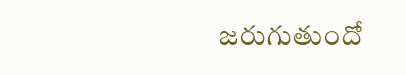జరుగుతుందో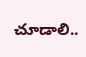చూడాలి..